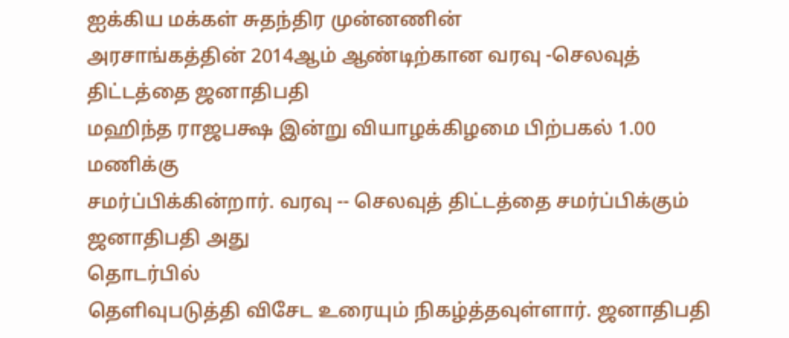ஐக்கிய மக்கள் சுதந்திர முன்னணின்
அரசாங்கத்தின் 2014ஆம் ஆண்டிற்கான வரவு -செலவுத் திட்டத்தை ஜனாதிபதி
மஹிந்த ராஜபக்ஷ இன்று வியாழக்கிழமை பிற்பகல் 1.00 மணிக்கு
சமர்ப்பிக்கின்றார். வரவு -- செலவுத் திட்டத்தை சமர்ப்பிக்கும்
ஜனாதிபதி அது
தொடர்பில்
தெளிவுபடுத்தி விசேட உரையும் நிகழ்த்தவுள்ளார். ஜனாதிபதி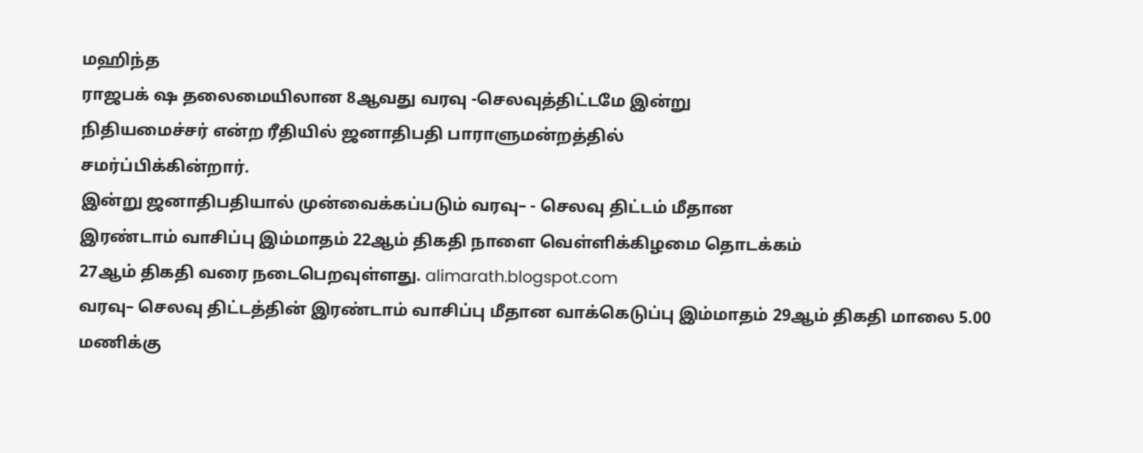மஹிந்த
ராஜபக் ஷ தலைமையிலான 8ஆவது வரவு -செலவுத்திட்டமே இன்று
நிதியமைச்சர் என்ற ரீதியில் ஜனாதிபதி பாராளுமன்றத்தில்
சமர்ப்பிக்கின்றார்.
இன்று ஜனாதிபதியால் முன்வைக்கப்படும் வரவு– - செலவு திட்டம் மீதான
இரண்டாம் வாசிப்பு இம்மாதம் 22ஆம் திகதி நாளை வெள்ளிக்கிழமை தொடக்கம்
27ஆம் திகதி வரை நடைபெறவுள்ளது. alimarath.blogspot.com
வரவு– செலவு திட்டத்தின் இரண்டாம் வாசிப்பு மீதான வாக்கெடுப்பு இம்மாதம் 29ஆம் திகதி மாலை 5.00 மணிக்கு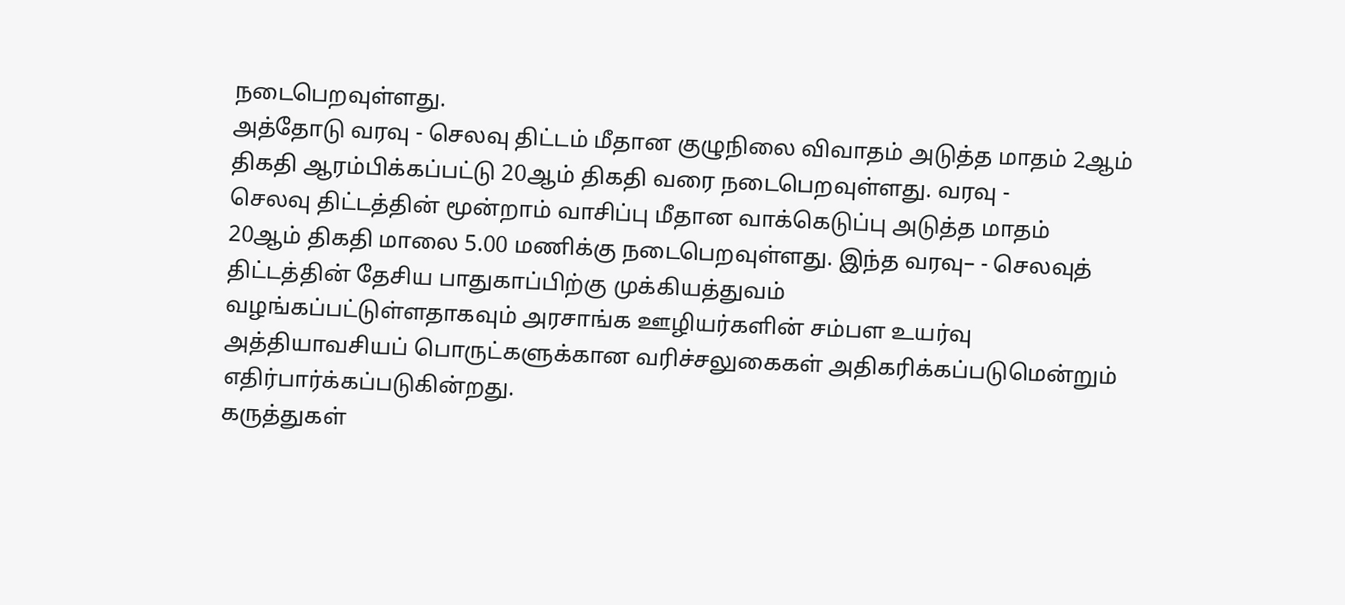நடைபெறவுள்ளது.
அத்தோடு வரவு - செலவு திட்டம் மீதான குழுநிலை விவாதம் அடுத்த மாதம் 2ஆம்
திகதி ஆரம்பிக்கப்பட்டு 20ஆம் திகதி வரை நடைபெறவுள்ளது. வரவு -
செலவு திட்டத்தின் மூன்றாம் வாசிப்பு மீதான வாக்கெடுப்பு அடுத்த மாதம்
20ஆம் திகதி மாலை 5.00 மணிக்கு நடைபெறவுள்ளது. இந்த வரவு– - செலவுத்
திட்டத்தின் தேசிய பாதுகாப்பிற்கு முக்கியத்துவம்
வழங்கப்பட்டுள்ளதாகவும் அரசாங்க ஊழியர்களின் சம்பள உயர்வு
அத்தியாவசியப் பொருட்களுக்கான வரிச்சலுகைகள் அதிகரிக்கப்படுமென்றும்
எதிர்பார்க்கப்படுகின்றது.
கருத்துகள்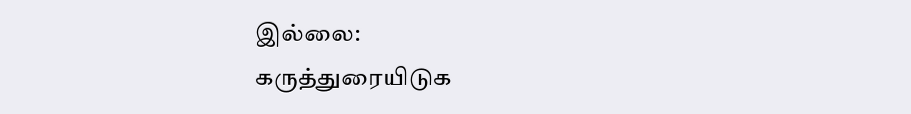இல்லை:
கருத்துரையிடுக